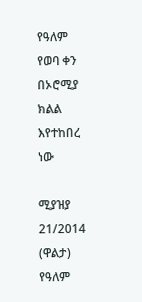የዓለም የወባ ቀን በኦሮሚያ ክልል እየተከበረ ነው

ሚያዝያ 21/2014 (ዋልታ) የዓለም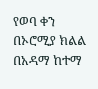የወባ ቀን በኦሮሚያ ክልል በአዳማ ከተማ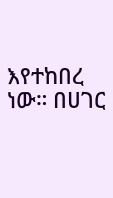እየተከበረ ነው። በሀገር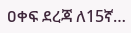ዐቀፍ ደረጃ ለ15ኛ…